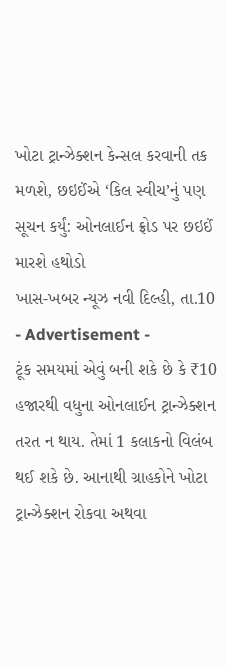ખોટા ટ્રાન્ઝેક્શન કેન્સલ કરવાની તક મળશે, છઇઈંએ ‘કિલ સ્વીચ’નું પણ સૂચન કર્યું: ઓનલાઈન ફ્રોડ પર છઇઈં મારશે હથોડો
ખાસ-ખબર ન્યૂઝ નવી દિલ્હી, તા.10
- Advertisement -
ટૂંક સમયમાં એવું બની શકે છે કે ₹10 હજારથી વધુના ઓનલાઈન ટ્રાન્ઝેક્શન તરત ન થાય. તેમાં 1 કલાકનો વિલંબ થઈ શકે છે. આનાથી ગ્રાહકોને ખોટા ટ્રાન્ઝેક્શન રોકવા અથવા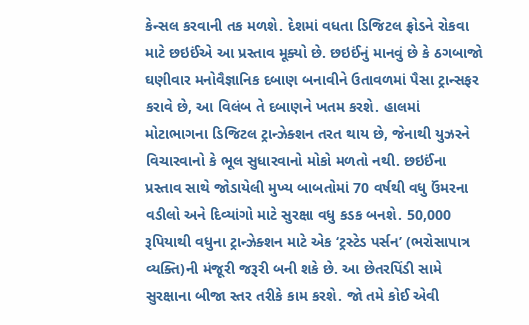કેન્સલ કરવાની તક મળશે. દેશમાં વધતા ડિજિટલ ફ્રોડને રોકવા માટે છઇઈંએ આ પ્રસ્તાવ મૂક્યો છે. છઇઈંનું માનવું છે કે ઠગબાજો ઘણીવાર મનોવૈજ્ઞાનિક દબાણ બનાવીને ઉતાવળમાં પૈસા ટ્રાન્સફર કરાવે છે, આ વિલંબ તે દબાણને ખતમ કરશે. હાલમાં મોટાભાગના ડિજિટલ ટ્રાન્ઝેક્શન તરત થાય છે, જેનાથી યુઝરને વિચારવાનો કે ભૂલ સુધારવાનો મોકો મળતો નથી. છઇઈંના પ્રસ્તાવ સાથે જોડાયેલી મુખ્ય બાબતોમાં 70 વર્ષથી વધુ ઉંમરના વડીલો અને દિવ્યાંગો માટે સુરક્ષા વધુ કડક બનશે. 50,000 રૂપિયાથી વધુના ટ્રાન્ઝેક્શન માટે એક ‘ટ્રસ્ટેડ પર્સન’ (ભરોસાપાત્ર વ્યક્તિ)ની મંજૂરી જરૂરી બની શકે છે. આ છેતરપિંડી સામે સુરક્ષાના બીજા સ્તર તરીકે કામ કરશે. જો તમે કોઈ એવી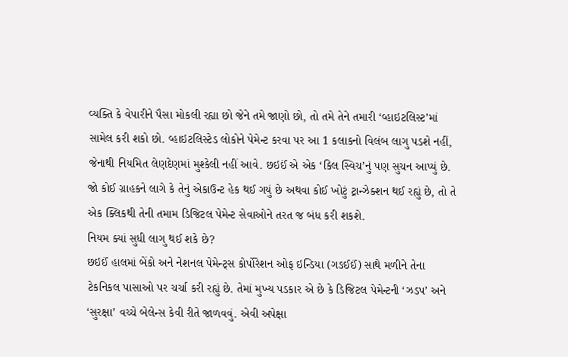વ્યક્તિ કે વેપારીને પૈસા મોકલી રહ્યા છો જેને તમે જાણો છો, તો તમે તેને તમારી ‘વ્હાઇટલિસ્ટ’માં સામેલ કરી શકો છો. વ્હાઇટલિસ્ટેડ લોકોને પેમેન્ટ કરવા પર આ 1 કલાકનો વિલંબ લાગુ પડશે નહીં, જેનાથી નિયમિત લેણદેણમાં મુશ્કેલી નહીં આવે. છઇઈં એ એક ‘કિલ સ્વિચ’નું પણ સુચન આપ્યું છે. જો કોઈ ગ્રાહકને લાગે કે તેનું એકાઉન્ટ હેક થઈ ગયું છે અથવા કોઈ ખોટું ટ્રાન્ઝેક્શન થઈ રહ્યું છે, તો તે એક ક્લિકથી તેની તમામ ડિજિટલ પેમેન્ટ સેવાઓને તરત જ બંધ કરી શકશે.
નિયમ ક્યાં સુધી લાગુ થઈ શકે છે?
છઇઈં હાલમાં બેંકો અને નેશનલ પેમેન્ટ્સ કોર્પોરેશન ઓફ ઇન્ડિયા (ગઙઈઈં) સાથે મળીને તેના ટેકનિકલ પાસાઓ પર ચર્ચા કરી રહ્યું છે. તેમાં મુખ્ય પડકાર એ છે કે ડિજિટલ પેમેન્ટની ‘ઝડપ’ અને ‘સુરક્ષા’ વચ્ચે બેલેન્સ કેવી રીતે જાળવવું. એવી અપેક્ષા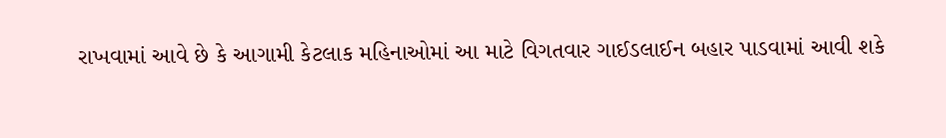રાખવામાં આવે છે કે આગામી કેટલાક મહિનાઓમાં આ માટે વિગતવાર ગાઈડલાઈન બહાર પાડવામાં આવી શકે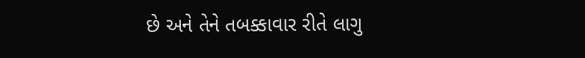છે અને તેને તબક્કાવાર રીતે લાગુ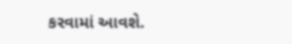કરવામાં આવશે.